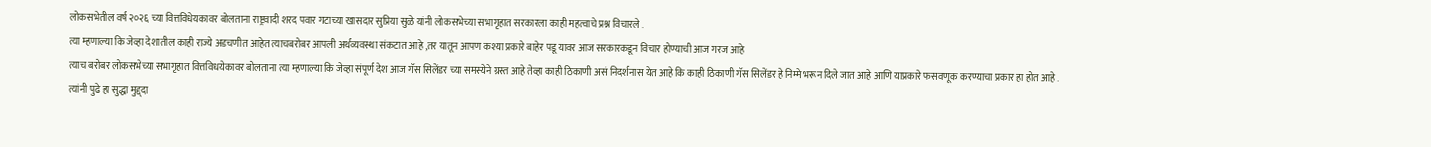लोकसभेतील वर्ष २०२६ च्या वित्तविधेयकावर बोलताना राष्ट्रवादी शरद पवार गटाच्या खासदार सुप्रिया सुळे यांनी लोकसभेच्या सभागृहात सरकारला काही महत्वाचे प्रश्न विचारले .
त्या म्हणाल्या कि जेव्हा देशातील काही राज्ये अडचणीत आहेत त्याचबरोबर आपली अर्थव्यवस्था संकटात आहे ,तर यातून आपण कश्या प्रकारे बाहेर पडू यावर आज सरकारकडून विचार होण्याची आज गरज आहे
त्याच बरोबर लोकसभेच्या सभागृहात वित्तविधयेकावर बोलताना त्या म्हणाल्या कि जेव्हा संपूर्ण देश आज गॅस सिलेंडर च्या समस्येने ग्रस्त आहे तेव्हा काही ठिकाणी असं निदर्शनास येत आहे कि काही ठिकाणी गॅस सिलेंडर हे निम्मे भरून दिले जात आहे आणि याप्रकारे फसवणूक करण्याचा प्रकार हा होत आहे .
त्यांनी पुढे हा सुद्धा मुद्द्दा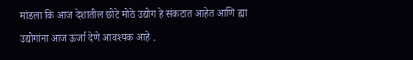मांडला कि आज देशातील छोटे मोठे उद्योग हे संकटात आहेत आणि ह्या उद्योगांना आज ऊर्जा देणे आवश्यक आहे .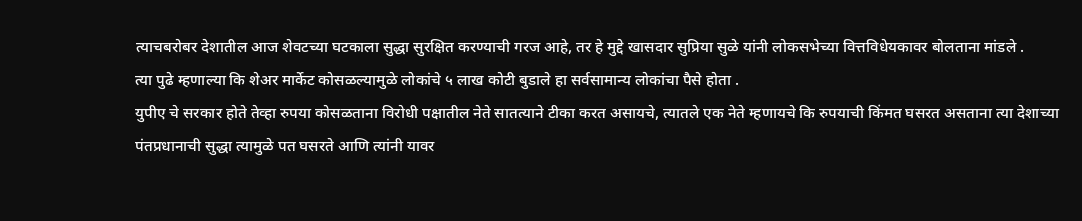त्याचबरोबर देशातील आज शेवटच्या घटकाला सुद्धा सुरक्षित करण्याची गरज आहे, तर हे मुद्दे खासदार सुप्रिया सुळे यांनी लोकसभेच्या वित्तविधेयकावर बोलताना मांडले .
त्या पुढे म्हणाल्या कि शेअर मार्केट कोसळल्यामुळे लोकांचे ५ लाख कोटी बुडाले हा सर्वसामान्य लोकांचा पैसे होता .
युपीए चे सरकार होते तेव्हा रुपया कोसळताना विरोधी पक्षातील नेते सातत्याने टीका करत असायचे, त्यातले एक नेते म्हणायचे कि रुपयाची किंमत घसरत असताना त्या देशाच्या पंतप्रधानाची सुद्धा त्यामुळे पत घसरते आणि त्यांनी यावर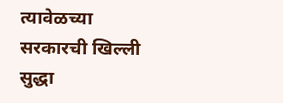त्यावेळच्या सरकारची खिल्ली सुद्धा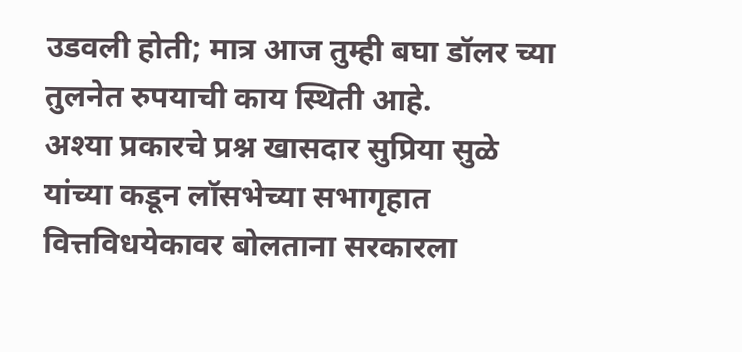उडवली होती; मात्र आज तुम्ही बघा डॉलर च्या तुलनेत रुपयाची काय स्थिती आहे.
अश्या प्रकारचे प्रश्न खासदार सुप्रिया सुळे यांच्या कडून लॉसभेच्या सभागृहात वित्तविधयेकावर बोलताना सरकारला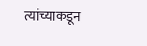त्यांच्याकडून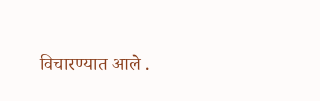विचारण्यात आले .